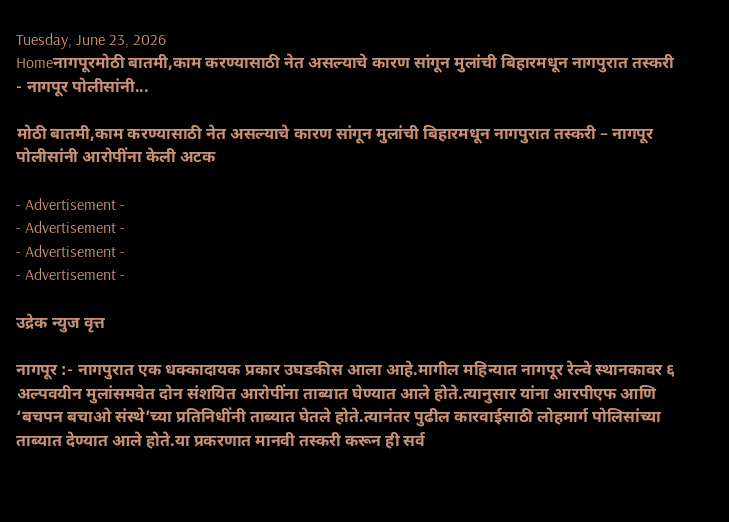Tuesday, June 23, 2026
Homeनागपूरमोठी बातमी,काम करण्यासाठी नेत असल्याचे कारण सांगून मुलांची बिहारमधून नागपुरात तस्करी - नागपूर पोलीसांनी...

मोठी बातमी,काम करण्यासाठी नेत असल्याचे कारण सांगून मुलांची बिहारमधून नागपुरात तस्करी – नागपूर पोलीसांनी आरोपींना केली अटक

- Advertisement -
- Advertisement -
- Advertisement -
- Advertisement -

उद्रेक न्युज वृत्त

नागपूर :- नागपुरात एक धक्कादायक प्रकार उघडकीस आला आहे.मागील महिन्यात नागपूर रेल्वे स्थानकावर ६ अल्पवयीन मुलांसमवेत दोन संशयित आरोपींना ताब्यात घेण्यात आले होते.त्यानुसार यांना आरपीएफ आणि ‘बचपन बचाओ संस्थे’च्या प्रतिनिधींनी ताब्यात घेतले होते.त्यानंतर पुढील कारवाईसाठी लोहमार्ग पोलिसांच्या ताब्यात देण्यात आले होते.या प्रकरणात मानवी तस्करी करून ही सर्व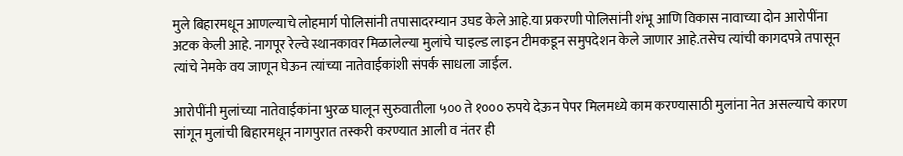मुले बिहारमधून आणल्याचे लोहमार्ग पोलिसांनी तपासादरम्यान उघड केले आहे.या प्रकरणी पोलिसांनी शंभू आणि विकास नावाच्या दोन आरोपींना अटक केली आहे. नागपूर रेल्वे स्थानकावर मिळालेल्या मुलांचे चाइल्ड लाइन टीमकडून समुपदेशन केले जाणार आहे.तसेच त्यांची कागदपत्रे तपासून त्यांचे नेमके वय जाणून घेऊन त्यांच्या नातेवाईकांशी संपर्क साधला जाईल.

आरोपींनी मुलांच्या नातेवाईकांना भुरळ घालून सुरुवातीला ५०० ते १००० रुपये देऊन पेपर मिलमध्ये काम करण्यासाठी मुलांना नेत असल्याचे कारण सांगून मुलांची बिहारमधून नागपुरात तस्करी करण्यात आली व नंतर ही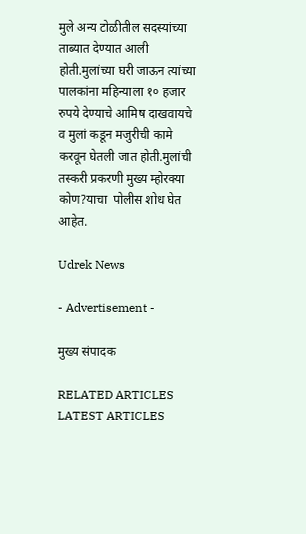मुले अन्य टोळीतील सदस्यांच्या ताब्यात देण्यात आली होती.मुलांच्या घरी जाऊन त्यांच्या पालकांना महिन्याला १० हजार रुपये देण्याचे आमिष दाखवायचे व मुलां कडून मजुरीची कामे करवून घेतली जात होती.मुलांची तस्करी प्रकरणी मुख्य म्होरक्या कोण?याचा  पोलीस शोध घेत आहेत.

Udrek News

- Advertisement -

मुख्य संपादक

RELATED ARTICLES
LATEST ARTICLES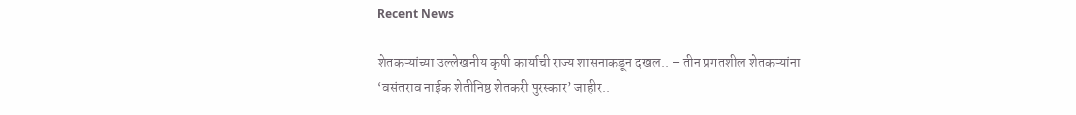Recent News

शेतकऱ्यांच्या उल्लेखनीय कृषी कार्याची राज्य शासनाकडून दखल.. – तीन प्रगतशील शेतकऱ्यांना ‘वसंतराव नाईक शेतीनिष्ठ शेतकरी पुरस्कार’ जाहीर..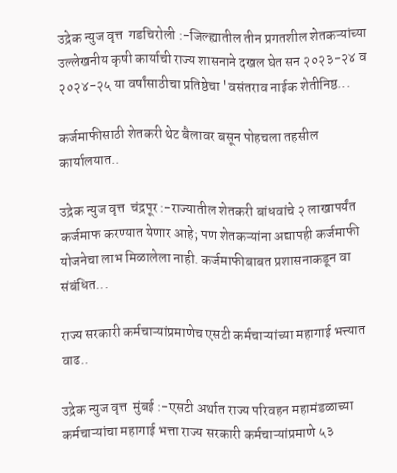उद्रेक न्युज वृत्त  गडचिरोली :-जिल्ह्यातील तीन प्रगतशील शेतकऱ्यांच्या उल्लेखनीय कृषी कार्याची राज्य शासनाने दखल घेत सन २०२३-२४ व २०२४-२५ या वर्षांसाठीचा प्रतिष्ठेचा 'वसंतराव नाईक शेतीनिष्ठ...

कर्जमाफीसाठी शेतकरी थेट बैलावर बसून पोहचला तहसील कार्यालयात..

उद्रेक न्युज वृत्त  चंद्रपूर :-राज्यातील शेतकरी बांधवांचे २ लाखापर्यंत कर्जमाफ करण्यात येणार आहे; पण शेतकऱ्यांना अद्यापही कर्जमाफी योजनेचा लाभ मिळालेला नाही. कर्जमाफीबाबत प्रशासनाकडून वा संबंधित...

राज्य सरकारी कर्मचाऱ्यांप्रमाणेच एसटी कर्मचाऱ्यांच्या महागाई भत्त्यात वाढ..

उद्रेक न्युज वृत्त  मुंबई :-एसटी अर्थात राज्य परिवहन महामंडळाच्या  कर्मचाऱ्यांचा महागाई भत्ता राज्य सरकारी कर्मचाऱ्यांप्रमाणे ५३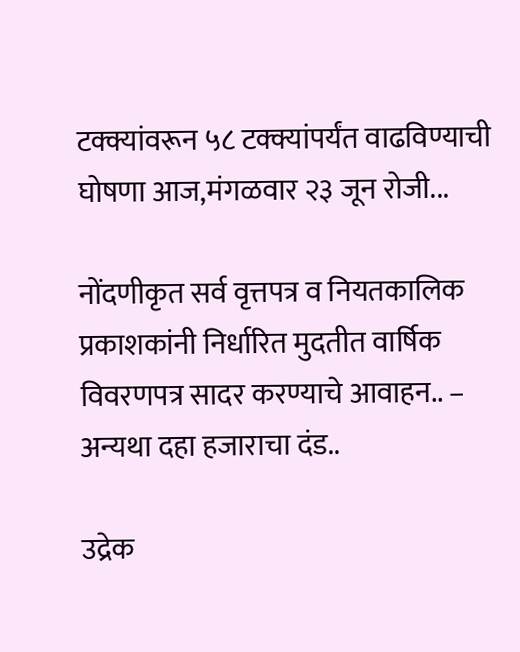टक्क्यांवरून ५८ टक्क्यांपर्यंत वाढविण्याची घोषणा आज,मंगळवार २३ जून रोजी...

नोंदणीकृत सर्व वृत्तपत्र व नियतकालिक प्रकाशकांनी निर्धारित मुदतीत वार्षिक विवरणपत्र सादर करण्याचे आवाहन.. – अन्यथा दहा हजाराचा दंड..

उद्रेक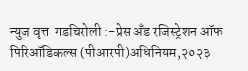न्युज वृत्त  गडचिरोली :-प्रेस अँड रजिस्ट्रेशन ऑफ पिरिऑडिकल्स (पीआरपी)अधिनियम,२०२३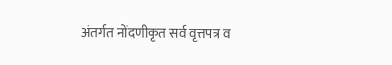अंतर्गत नोंदणीकृत सर्व वृत्तपत्र व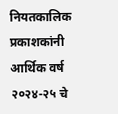नियतकालिक प्रकाशकांनी आर्थिक वर्ष २०२४-२५ चे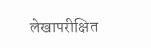लेखापरीक्षित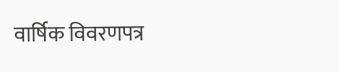वार्षिक विवरणपत्र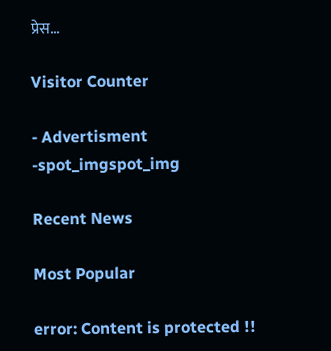प्रेस...

Visitor Counter

- Advertisment -spot_imgspot_img

Recent News

Most Popular

error: Content is protected !!